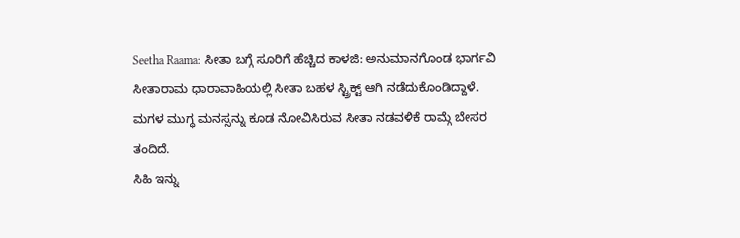Seetha Raama: ಸೀತಾ ಬಗ್ಗೆ ಸೂರಿಗೆ ಹೆಚ್ಚಿದ ಕಾಳಜಿ: ಅನುಮಾನಗೊಂಡ ಭಾರ್ಗವಿ
ಸೀತಾರಾಮ ಧಾರಾವಾಹಿಯಲ್ಲಿ ಸೀತಾ ಬಹಳ ಸ್ಟ್ರಿಕ್ಟ್ ಆಗಿ ನಡೆದುಕೊಂಡಿದ್ದಾಳೆ. ಮಗಳ ಮುಗ್ಧ ಮನಸ್ಸನ್ನು ಕೂಡ ನೋವಿಸಿರುವ ಸೀತಾ ನಡವಳಿಕೆ ರಾಮ್ಗೆ ಬೇಸರ ತಂದಿದೆ.
ಸಿಹಿ ಇನ್ನು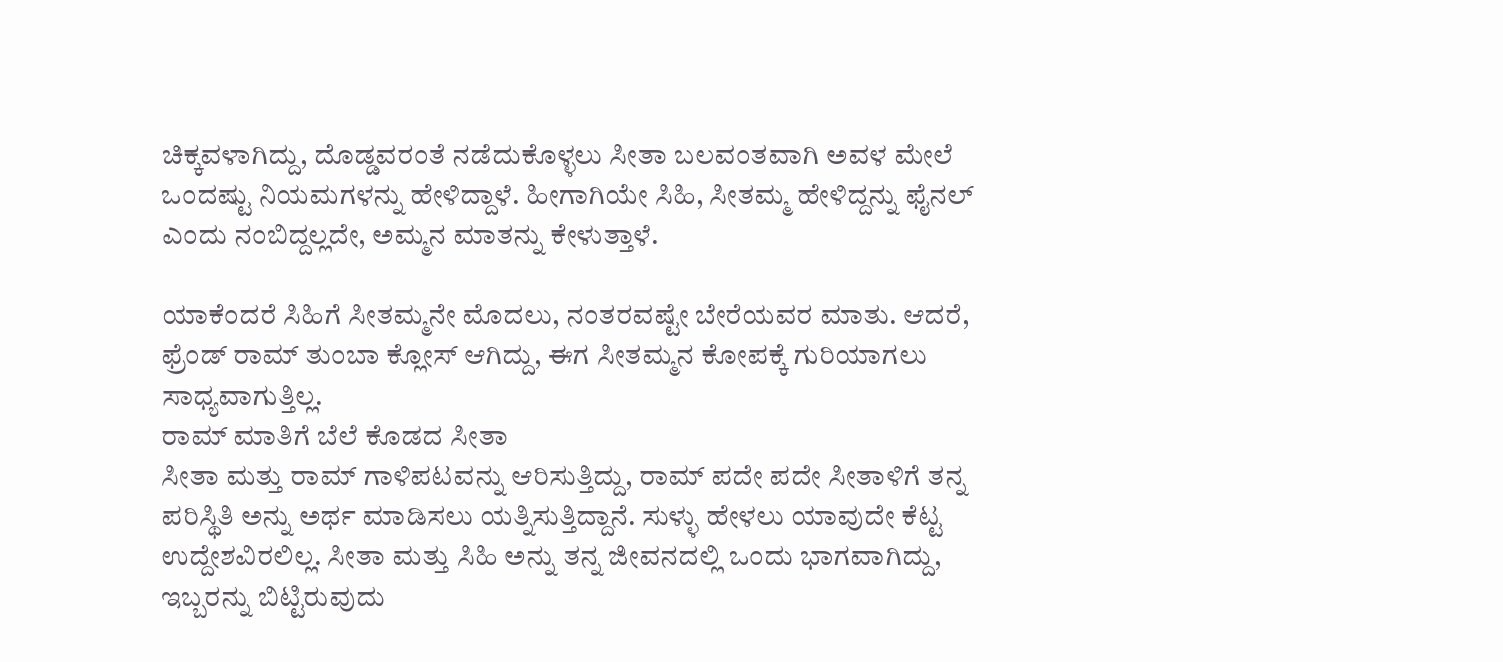ಚಿಕ್ಕವಳಾಗಿದ್ದು, ದೊಡ್ಡವರಂತೆ ನಡೆದುಕೊಳ್ಳಲು ಸೀತಾ ಬಲವಂತವಾಗಿ ಅವಳ ಮೇಲೆ ಒಂದಷ್ಟು ನಿಯಮಗಳನ್ನು ಹೇಳಿದ್ದಾಳೆ. ಹೀಗಾಗಿಯೇ ಸಿಹಿ, ಸೀತಮ್ಮ ಹೇಳಿದ್ದನ್ನು ಫೈನಲ್ ಎಂದು ನಂಬಿದ್ದಲ್ಲದೇ, ಅಮ್ಮನ ಮಾತನ್ನು ಕೇಳುತ್ತಾಳೆ.

ಯಾಕೆಂದರೆ ಸಿಹಿಗೆ ಸೀತಮ್ಮನೇ ಮೊದಲು, ನಂತರವಷ್ಟೇ ಬೇರೆಯವರ ಮಾತು. ಆದರೆ, ಫ್ರೆಂಡ್ ರಾಮ್ ತುಂಬಾ ಕ್ಲೋಸ್ ಆಗಿದ್ದು, ಈಗ ಸೀತಮ್ಮನ ಕೋಪಕ್ಕೆ ಗುರಿಯಾಗಲು ಸಾಧ್ಯವಾಗುತ್ತಿಲ್ಲ.
ರಾಮ್ ಮಾತಿಗೆ ಬೆಲೆ ಕೊಡದ ಸೀತಾ
ಸೀತಾ ಮತ್ತು ರಾಮ್ ಗಾಳಿಪಟವನ್ನು ಆರಿಸುತ್ತಿದ್ದು, ರಾಮ್ ಪದೇ ಪದೇ ಸೀತಾಳಿಗೆ ತನ್ನ ಪರಿಸ್ಥಿತಿ ಅನ್ನು ಅರ್ಥ ಮಾಡಿಸಲು ಯತ್ನಿಸುತ್ತಿದ್ದಾನೆ. ಸುಳ್ಳು ಹೇಳಲು ಯಾವುದೇ ಕೆಟ್ಟ ಉದ್ದೇಶವಿರಲಿಲ್ಲ. ಸೀತಾ ಮತ್ತು ಸಿಹಿ ಅನ್ನು ತನ್ನ ಜೀವನದಲ್ಲಿ ಒಂದು ಭಾಗವಾಗಿದ್ದು, ಇಬ್ಬರನ್ನು ಬಿಟ್ಟಿರುವುದು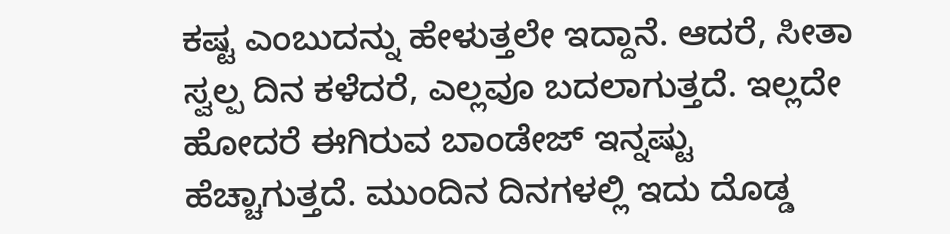ಕಷ್ಟ ಎಂಬುದನ್ನು ಹೇಳುತ್ತಲೇ ಇದ್ದಾನೆ. ಆದರೆ, ಸೀತಾ ಸ್ವಲ್ಪ ದಿನ ಕಳೆದರೆ, ಎಲ್ಲವೂ ಬದಲಾಗುತ್ತದೆ. ಇಲ್ಲದೇ ಹೋದರೆ ಈಗಿರುವ ಬಾಂಡೇಜ್ ಇನ್ನಷ್ಟು ಹೆಚ್ಚಾಗುತ್ತದೆ. ಮುಂದಿನ ದಿನಗಳಲ್ಲಿ ಇದು ದೊಡ್ಡ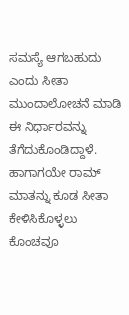ಸಮಸ್ಯೆ ಆಗಬಹುದು ಎಂದು ಸೀತಾ ಮುಂದಾಲೋಚನೆ ಮಾಡಿ ಈ ನಿರ್ಧಾರವನ್ನು ತೆಗೆದುಕೊಂಡಿದ್ದಾಳೆ. ಹಾಗಾಗಯೇ ರಾಮ್ ಮಾತನ್ನು ಕೂಡ ಸೀತಾ ಕೇಳಿಸಿಕೊಳ್ಳಲು ಕೊಂಚವೂ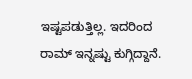ಇಷ್ಟಪಡುತ್ತಿಲ್ಲ. ಇದರಿಂದ ರಾಮ್ ಇನ್ನಷ್ಟು ಕುಗ್ಗಿದ್ದಾನೆ.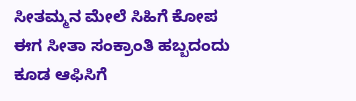ಸೀತಮ್ಮನ ಮೇಲೆ ಸಿಹಿಗೆ ಕೋಪ
ಈಗ ಸೀತಾ ಸಂಕ್ರಾಂತಿ ಹಬ್ಬದಂದು ಕೂಡ ಆಫಿಸಿಗೆ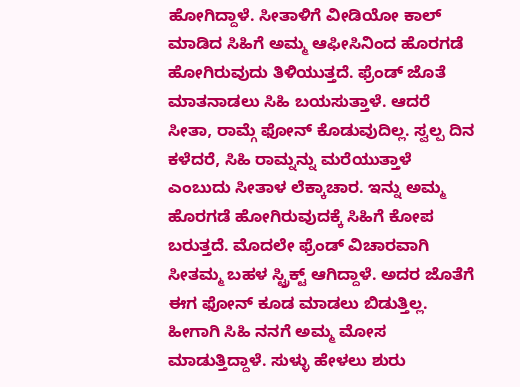ಹೋಗಿದ್ದಾಳೆ. ಸೀತಾಳಿಗೆ ವೀಡಿಯೋ ಕಾಲ್ ಮಾಡಿದ ಸಿಹಿಗೆ ಅಮ್ಮ ಆಫೀಸಿನಿಂದ ಹೊರಗಡೆ ಹೋಗಿರುವುದು ತಿಳಿಯುತ್ತದೆ. ಫ್ರೆಂಡ್ ಜೊತೆ ಮಾತನಾಡಲು ಸಿಹಿ ಬಯಸುತ್ತಾಳೆ. ಆದರೆ ಸೀತಾ, ರಾಮ್ಗೆ ಫೋನ್ ಕೊಡುವುದಿಲ್ಲ. ಸ್ವಲ್ಪ ದಿನ ಕಳೆದರೆ, ಸಿಹಿ ರಾಮ್ನನ್ನು ಮರೆಯುತ್ತಾಳೆ ಎಂಬುದು ಸೀತಾಳ ಲೆಕ್ಕಾಚಾರ. ಇನ್ನು ಅಮ್ಮ ಹೊರಗಡೆ ಹೋಗಿರುವುದಕ್ಕೆ ಸಿಹಿಗೆ ಕೋಪ ಬರುತ್ತದೆ. ಮೊದಲೇ ಫ್ರೆಂಡ್ ವಿಚಾರವಾಗಿ ಸೀತಮ್ಮ ಬಹಳ ಸ್ಟ್ರಿಕ್ಟ್ ಆಗಿದ್ದಾಳೆ. ಅದರ ಜೊತೆಗೆ ಈಗ ಫೋನ್ ಕೂಡ ಮಾಡಲು ಬಿಡುತ್ತಿಲ್ಲ. ಹೀಗಾಗಿ ಸಿಹಿ ನನಗೆ ಅಮ್ಮ ಮೋಸ ಮಾಡುತ್ತಿದ್ದಾಳೆ. ಸುಳ್ಳು ಹೇಳಲು ಶುರು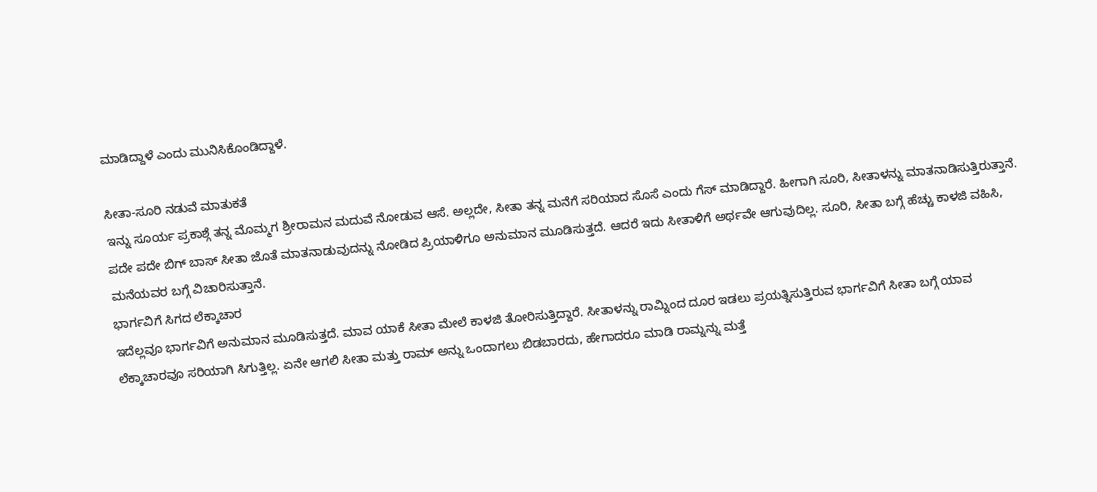ಮಾಡಿದ್ದಾಳೆ ಎಂದು ಮುನಿಸಿಕೊಂಡಿದ್ದಾಳೆ.

ಸೀತಾ-ಸೂರಿ ನಡುವೆ ಮಾತುಕತೆ
ಇನ್ನು ಸೂರ್ಯ ಪ್ರಕಾಶ್ಗೆ ತನ್ನ ಮೊಮ್ಮಗ ಶ್ರೀರಾಮನ ಮದುವೆ ನೋಡುವ ಆಸೆ. ಅಲ್ಲದೇ, ಸೀತಾ ತನ್ನ ಮನೆಗೆ ಸರಿಯಾದ ಸೊಸೆ ಎಂದು ಗೆಸ್ ಮಾಡಿದ್ದಾರೆ. ಹೀಗಾಗಿ ಸೂರಿ, ಸೀತಾಳನ್ನು ಮಾತನಾಡಿಸುತ್ತಿರುತ್ತಾನೆ. ಪದೇ ಪದೇ ಬಿಗ್ ಬಾಸ್ ಸೀತಾ ಜೊತೆ ಮಾತನಾಡುವುದನ್ನು ನೋಡಿದ ಪ್ರಿಯಾಳಿಗೂ ಅನುಮಾನ ಮೂಡಿಸುತ್ತದೆ. ಆದರೆ ಇದು ಸೀತಾಳಿಗೆ ಅರ್ಥವೇ ಆಗುವುದಿಲ್ಲ. ಸೂರಿ, ಸೀತಾ ಬಗ್ಗೆ ಹೆಚ್ಚು ಕಾಳಜಿ ವಹಿಸಿ, ಮನೆಯವರ ಬಗ್ಗೆ ವಿಚಾರಿಸುತ್ತಾನೆ.
ಭಾರ್ಗವಿಗೆ ಸಿಗದ ಲೆಕ್ಕಾಚಾರ
ಇದೆಲ್ಲವೂ ಭಾರ್ಗವಿಗೆ ಅನುಮಾನ ಮೂಡಿಸುತ್ತದೆ. ಮಾವ ಯಾಕೆ ಸೀತಾ ಮೇಲೆ ಕಾಳಜಿ ತೋರಿಸುತ್ತಿದ್ದಾರೆ. ಸೀತಾಳನ್ನು ರಾಮ್ನಿಂದ ದೂರ ಇಡಲು ಪ್ರಯತ್ನಿಸುತ್ತಿರುವ ಭಾರ್ಗವಿಗೆ ಸೀತಾ ಬಗ್ಗೆ ಯಾವ ಲೆಕ್ಕಾಚಾರವೂ ಸರಿಯಾಗಿ ಸಿಗುತ್ತಿಲ್ಲ. ಏನೇ ಆಗಲಿ ಸೀತಾ ಮತ್ತು ರಾಮ್ ಅನ್ನು ಒಂದಾಗಲು ಬಿಡಬಾರದು, ಹೇಗಾದರೂ ಮಾಡಿ ರಾಮ್ನನ್ನು ಮತ್ತೆ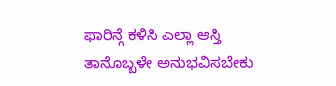ಫಾರಿನ್ಗೆ ಕಳಿಸಿ ಎಲ್ಲಾ ಆಸ್ತಿ ತಾನೊಬ್ಬಳೇ ಅನುಭವಿಸಬೇಕು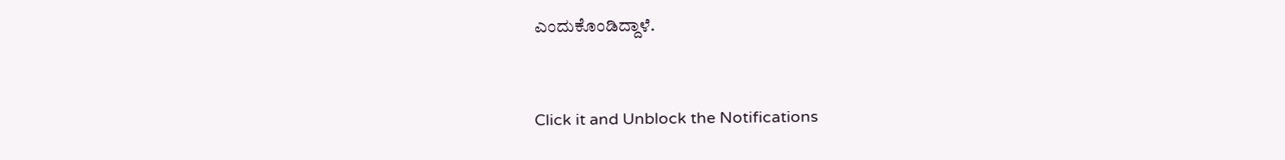ಎಂದುಕೊಂಡಿದ್ದಾಳೆ.


Click it and Unblock the Notifications